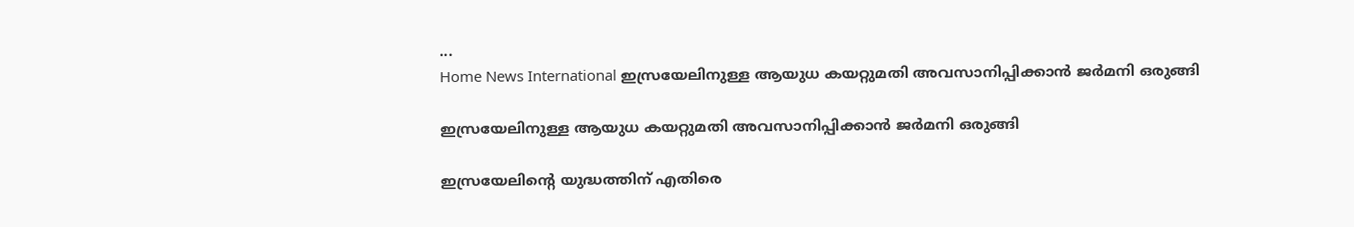...
Home News International ഇസ്രയേലിനുള്ള ആയുധ കയറ്റുമതി അവസാനിപ്പിക്കാന്‍ ജര്‍മനി ഒരുങ്ങി

ഇസ്രയേലിനുള്ള ആയുധ കയറ്റുമതി അവസാനിപ്പിക്കാന്‍ ജര്‍മനി ഒരുങ്ങി

ഇസ്രയേലിൻ്റെ യുദ്ധത്തിന് എതിരെ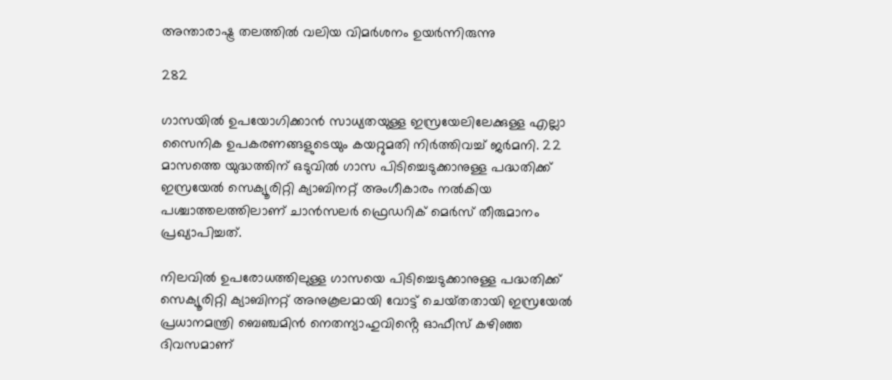അന്താരാഷ്ട്ര തലത്തില്‍ വലിയ വിമര്‍ശനം ഉയര്‍ന്നിരുന്നു

282

ഗാസയില്‍ ഉപയോഗിക്കാൻ സാധ്യതയുള്ള ഇസ്രയേലിലേക്കുള്ള എല്ലാ സൈനിക ഉപകരണങ്ങളുടെയും കയറ്റുമതി നിര്‍ത്തിവച്ച് ജര്‍മനി. 22 മാസത്തെ യുദ്ധത്തിന് ഒടുവിൽ ഗാസ പിടിച്ചെടുക്കാനുള്ള പദ്ധതിക്ക് ഇസ്രയേല്‍ സെക്യൂരിറ്റി ക്യാബിനറ്റ് അംഗീകാരം നല്‍കിയ പശ്ചാത്തലത്തിലാണ് ചാന്‍സലര്‍ ഫ്രെഡറിക് മെര്‍സ് തീരുമാനം പ്രഖ്യാപിച്ചത്.

നിലവിൽ ഉപരോധത്തിലുള്ള ഗാസയെ പിടിച്ചെടുക്കാനുള്ള പദ്ധതിക്ക് സെക്യൂരിറ്റി ക്യാബിനറ്റ് അനുകൂലമായി വോട്ട് ചെയ്‌തതായി ഇസ്രയേല്‍ പ്രധാനമന്ത്രി ബെഞ്ചമിന്‍ നെതന്യാഹുവിൻ്റെ ഓഫീസ് കഴിഞ്ഞ ദിവസമാണ്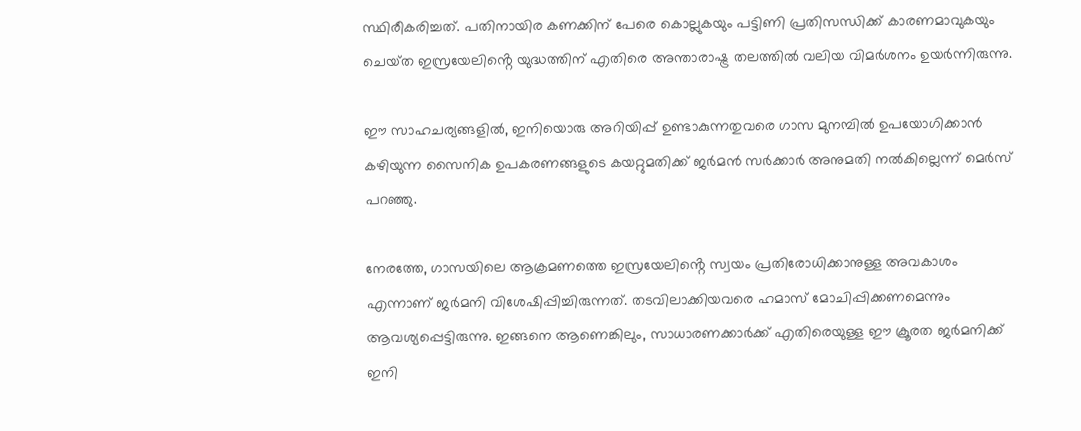സ്ഥിരീകരിച്ചത്. പതിനായിര കണക്കിന് പേരെ കൊല്ലുകയും പട്ടിണി പ്രതിസന്ധിക്ക് കാരണമാവുകയും ചെയ്‌ത ഇസ്രയേലിൻ്റെ യുദ്ധത്തിന് എതിരെ അന്താരാഷ്ട്ര തലത്തില്‍ വലിയ വിമര്‍ശനം ഉയര്‍ന്നിരുന്നു.

ഈ സാഹചര്യങ്ങളില്‍, ഇനിയൊരു അറിയിപ്പ് ഉണ്ടാകുന്നതുവരെ ഗാസ മുനമ്പില്‍ ഉപയോഗിക്കാന്‍ കഴിയുന്ന സൈനിക ഉപകരണങ്ങളുടെ കയറ്റുമതിക്ക് ജര്‍മന്‍ സര്‍ക്കാര്‍ അനുമതി നല്‍കില്ലെന്ന് മെര്‍സ് പറഞ്ഞു.

നേരത്തേ, ഗാസയിലെ ആക്രമണത്തെ ഇസ്രയേലിൻ്റെ സ്വയം പ്രതിരോധിക്കാനുള്ള അവകാശം എന്നാണ് ജർമനി വിശേഷിപ്പിച്ചിരുന്നത്. തടവിലാക്കിയവരെ ഹമാസ് മോചിപ്പിക്കണമെന്നും ആവശ്യപ്പെട്ടിരുന്നു. ഇങ്ങനെ ആണെങ്കിലും, സാധാരണക്കാർക്ക് എതിരെയുള്ള ഈ ക്രൂരത ജര്‍മനിക്ക് ഇനി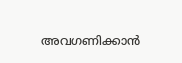അവഗണിക്കാന്‍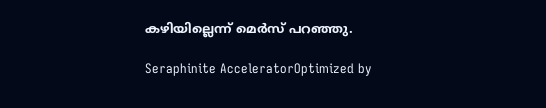കഴിയില്ലെന്ന് മെര്‍സ് പറഞ്ഞു.

Seraphinite AcceleratorOptimized by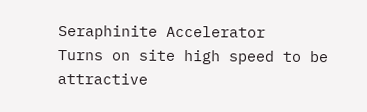Seraphinite Accelerator
Turns on site high speed to be attractive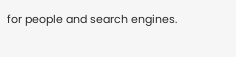for people and search engines.